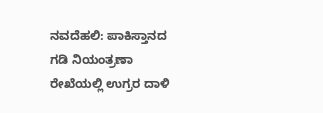ನವದೆಹಲಿ: ಪಾಕಿಸ್ತಾನದ ಗಡಿ ನಿಯಂತ್ರಣಾ ರೇಖೆಯಲ್ಲಿ ಉಗ್ರರ ದಾಳಿ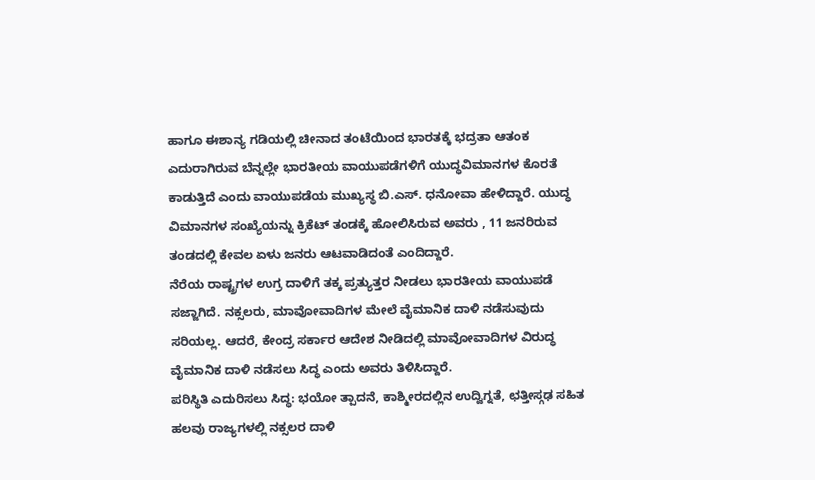ಹಾಗೂ ಈಶಾನ್ಯ ಗಡಿಯಲ್ಲಿ ಚೀನಾದ ತಂಟೆಯಿಂದ ಭಾರತಕ್ಕೆ ಭದ್ರತಾ ಆತಂಕ ಎದುರಾಗಿರುವ ಬೆನ್ನಲ್ಲೇ ಭಾರತೀಯ ವಾಯುಪಡೆಗಳಿಗೆ ಯುದ್ಧವಿಮಾನಗಳ ಕೊರತೆ ಕಾಡುತ್ತಿದೆ ಎಂದು ವಾಯುಪಡೆಯ ಮುಖ್ಯಸ್ಥ ಬಿ.ಎಸ್. ಧನೋವಾ ಹೇಳಿದ್ದಾರೆ. ಯುದ್ಧ ವಿಮಾನಗಳ ಸಂಖ್ಯೆಯನ್ನು ಕ್ರಿಕೆಟ್ ತಂಡಕ್ಕೆ ಹೋಲಿಸಿರುವ ಅವರು , 11 ಜನರಿರುವ ತಂಡದಲ್ಲಿ ಕೇವಲ ಏಳು ಜನರು ಆಟವಾಡಿದಂತೆ ಎಂದಿದ್ದಾರೆ.
ನೆರೆಯ ರಾಷ್ಟ್ರಗಳ ಉಗ್ರ ದಾಳಿಗೆ ತಕ್ಕ ಪ್ರತ್ಯುತ್ತರ ನೀಡಲು ಭಾರತೀಯ ವಾಯುಪಡೆ ಸಜ್ಜಾಗಿದೆ. ನಕ್ಸಲರು, ಮಾವೋವಾದಿಗಳ ಮೇಲೆ ವೈಮಾನಿಕ ದಾಳಿ ನಡೆಸುವುದು ಸರಿಯಲ್ಲ. ಆದರೆ, ಕೇಂದ್ರ ಸರ್ಕಾರ ಆದೇಶ ನೀಡಿದಲ್ಲಿ ಮಾವೋವಾದಿಗಳ ವಿರುದ್ಧ ವೈಮಾನಿಕ ದಾಳಿ ನಡೆಸಲು ಸಿದ್ಧ ಎಂದು ಅವರು ತಿಳಿಸಿದ್ದಾರೆ.
ಪರಿಸ್ಥಿತಿ ಎದುರಿಸಲು ಸಿದ್ಧ: ಭಯೋ ತ್ಪಾದನೆ, ಕಾಶ್ಮೀರದಲ್ಲಿನ ಉದ್ವಿಗ್ನತೆ, ಛತ್ತೀಸ್ಗಢ ಸಹಿತ ಹಲವು ರಾಜ್ಯಗಳಲ್ಲಿ ನಕ್ಸಲರ ದಾಳಿ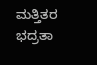ಮತ್ತಿತರ ಭದ್ರತಾ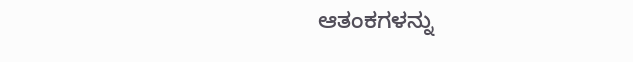ಆತಂಕಗಳನ್ನು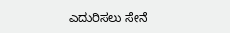ಎದುರಿಸಲು ಸೇನೆ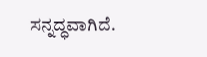ಸನ್ನದ್ಧವಾಗಿದೆ.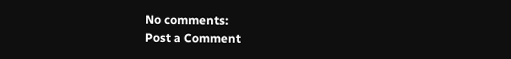No comments:
Post a Comment